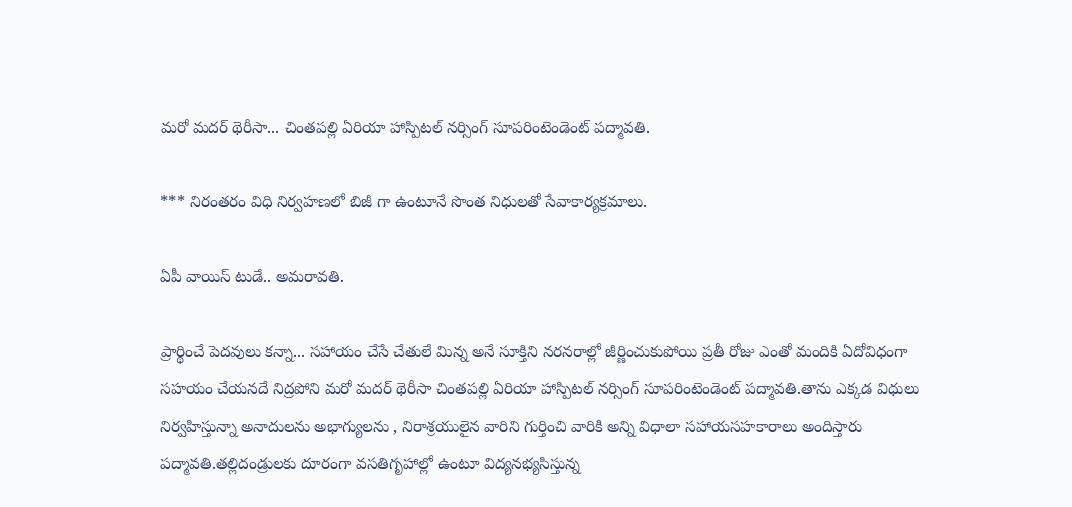మరో మదర్ థెరీసా... చింతపల్లి ఏరియా హాస్పిటల్ నర్సింగ్ సూపరింటెండెంట్ పద్మావతి.

*** నిరంతరం విధి నిర్వహణలో బిజీ గా ఉంటూనే సొంత నిధులతో సేవాకార్యక్రమాలు.

ఏపీ వాయిస్ టుడే.. అమరావతి.

ప్రార్థించే పెదవులు కన్నా... సహాయం చేసే చేతులే మిన్న అనే సూక్తిని నరనరాల్లో జీర్ణించుకుపోయి ప్రతీ రోజు ఎంతో మందికి ఏదోవిధంగా సహయం చేయనదే నిద్రపోని మరో మదర్ థెరీసా చింతపల్లి ఏరియా హాస్పిటల్ నర్సింగ్ సూపరింటెండెంట్ పద్మావతి.తాను ఎక్కడ విధులు నిర్వహిస్తున్నా అనాదులను అభాగ్యులను , నిరాశ్రయులైన వారిని గుర్తించి వారికి అన్ని విధాలా సహాయసహకారాలు అందిస్తారు పద్మావతి.తల్లిదండ్రులకు దూరంగా వసతిగృహాల్లో ఉంటూ విద్యనభ్యసిస్తున్న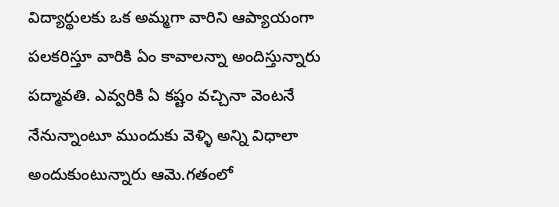విద్యార్థులకు ఒక అమ్మగా వారిని ఆప్యాయంగా పలకరిస్తూ వారికి ఏం కావాలన్నా అందిస్తున్నారు పద్మావతి. ఎవ్వరికి ఏ కష్టం వచ్చినా వెంటనే నేనున్నాంటూ ముందుకు వెళ్ళి అన్ని విధాలా అందుకుంటున్నారు ఆమె.గతంలో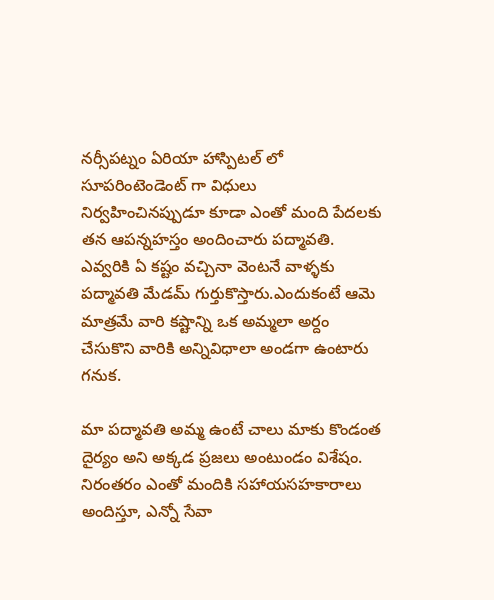నర్సీపట్నం ఏరియా హాస్పిటల్ లో సూపరింటెండెంట్ గా విధులు నిర్వహించినప్పుడూ కూడా ఎంతో మంది పేదలకు తన ఆపన్నహస్తం అందించారు పద్మావతి. ఎవ్వరికి ఏ కష్టం వచ్చినా వెంటనే వాళ్ళకు పద్మావతి మేడమ్ గుర్తుకొస్తారు.ఎందుకంటే ఆమె మాత్రమే వారి కష్టాన్ని ఒక అమ్మలా అర్దం చేసుకొని వారికి అన్నివిధాలా అండగా ఉంటారు గనుక.

మా పద్మావతి అమ్మ ఉంటే చాలు మాకు కొండంత దైర్యం అని అక్కడ ప్రజలు అంటుండం విశేషం. నిరంతరం ఎంతో మందికి సహాయసహకారాలు అందిస్తూ, ఎన్నో సేవా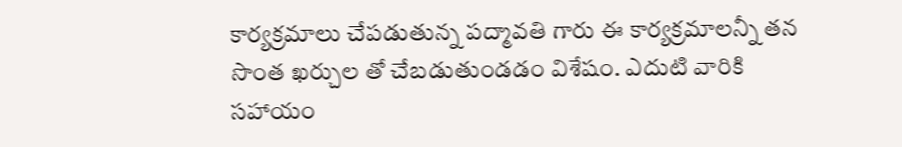కార్యక్రమాలు చేపడుతున్న పద్మావతి గారు ఈ కార్యక్రమాలన్నీ తన సొంత ఖర్చుల తో చేబడుతుండడం విశేషం. ఎదుటి వారికి సహాయం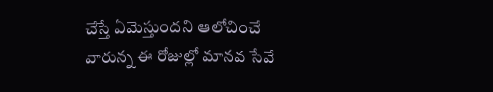చేస్తే ఏమెస్తుందని ఆలోచించే వారున్న ఈ రోజుల్లో మానవ సేవే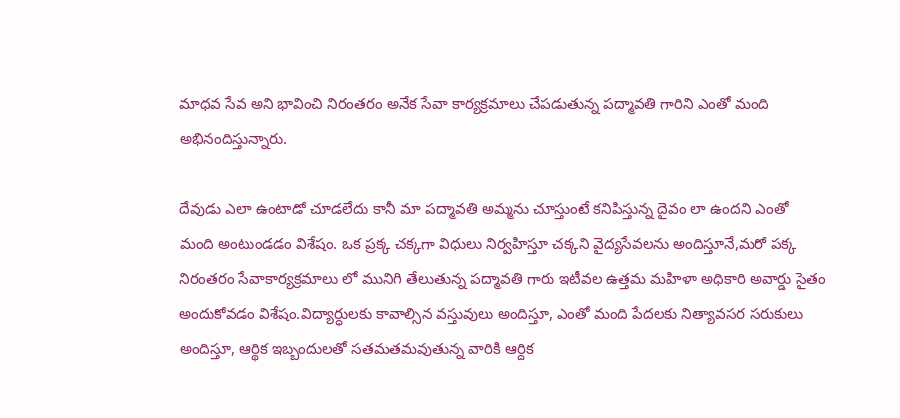మాధవ సేవ అని భావించి నిరంతరం అనేక సేవా కార్యక్రమాలు చేపడుతున్న పద్మావతి గారిని ఎంతో మంది అభినందిస్తున్నారు.

దేవుడు ఎలా ఉంటాడో చూడలేదు కానీ మా పద్మావతి అమ్మను చూస్తుంటే కనిపిస్తున్న దైవం లా ఉందని ఎంతో మంది అంటుండడం విశేషం. ఒక ప్రక్క చక్కగా విధులు నిర్వహిస్తూ చక్కని వైద్యసేవలను అందిస్తూనే,మరో పక్క నిరంతరం సేవాకార్యక్రమాలు లో మునిగి తేలుతున్న పద్మావతి గారు ఇటీవల ఉత్తమ మహిళా అధికారి అవార్డు సైతం అందుకోవడం విశేషం.విద్యార్ధులకు కావాల్సిన వస్తువులు అందిస్తూ, ఎంతో మంది పేదలకు నిత్యావసర సరుకులు అందిస్తూ, ఆర్థిక ఇబ్బందులతో సతమతమవుతున్న వారికి ఆర్దిక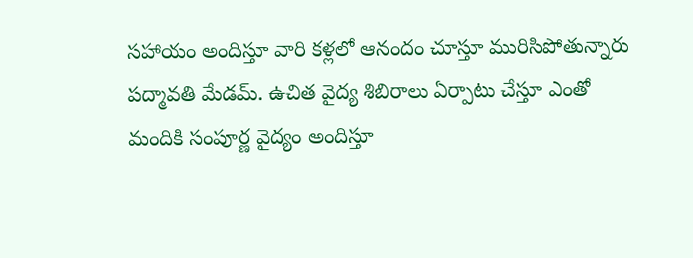సహాయం అందిస్తూ వారి కళ్లలో ఆనందం చూస్తూ మురిసిపోతున్నారు పద్మావతి మేడమ్. ఉచిత వైద్య శిబిరాలు ఏర్పాటు చేస్తూ ఎంతో మందికి సంపూర్ణ వైద్యం అందిస్తూ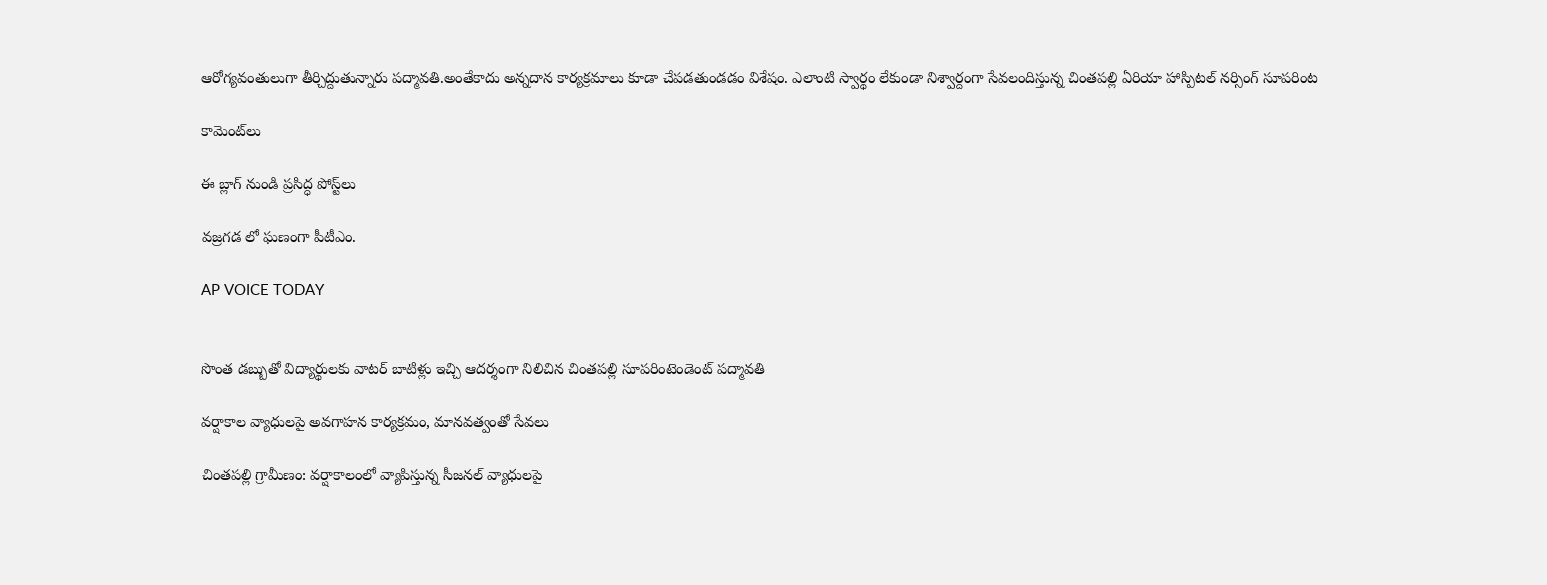ఆరోగ్యవంతులుగా తీర్చిద్దుతున్నారు పద్మావతి.అంతేకాదు అన్నదాన కార్యక్రమాలు కూడా చేపడతుండడం విశేషం. ఎలాంటి స్వార్థం లేకుండా నిశ్వార్దంగా సేవలందిస్తున్న చింతపల్లి ఏరియా హాస్పిటల్ నర్సింగ్ సూపరింట

కామెంట్‌లు

ఈ బ్లాగ్ నుండి ప్రసిద్ధ పోస్ట్‌లు

వజ్రగడ లో ఘణంగా పీటీఎం.

AP VOICE TODAY


సొంత డబ్బుతో విద్యార్థులకు వాటర్ బాటిళ్లు ఇచ్చి ఆదర్శంగా నిలిచిన చింతపల్లి సూపరింటెండెంట్ పద్మావతి

వర్షాకాల వ్యాధులపై అవగాహన కార్యక్రమం, మానవత్వంతో సేవలు

చింతపల్లి గ్రామీణం: వర్షాకాలంలో వ్యాపిస్తున్న సీజనల్ వ్యాధులపై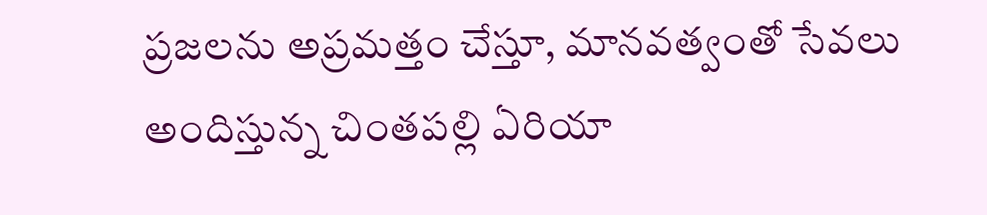ప్రజలను అప్రమత్తం చేస్తూ, మానవత్వంతో సేవలు అందిస్తున్న చింతపల్లి ఏరియా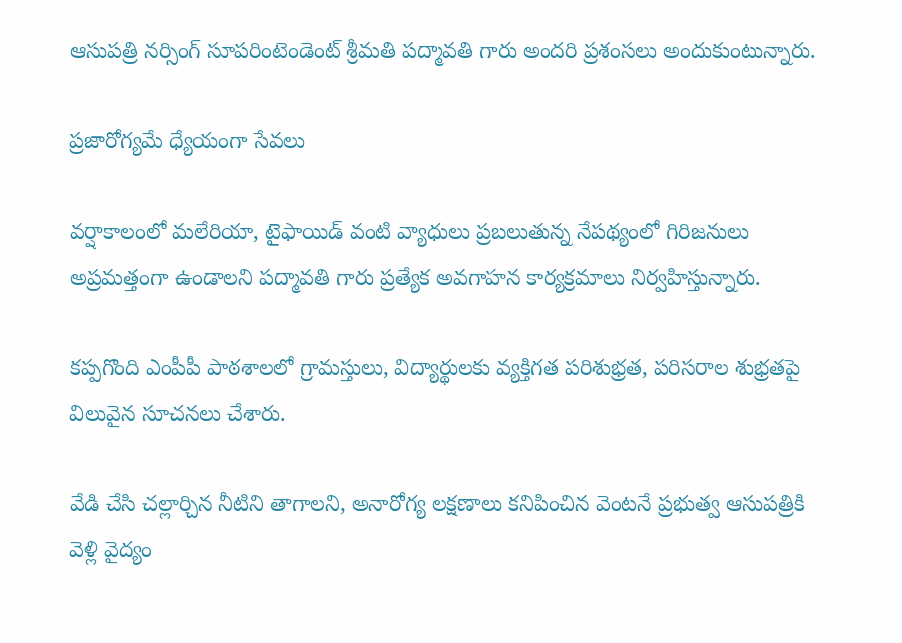ఆసుపత్రి నర్సింగ్ సూపరింటెండెంట్ శ్రీమతి పద్మావతి గారు అందరి ప్రశంసలు అందుకుంటున్నారు.

ప్రజారోగ్యమే ధ్యేయంగా సేవలు

వర్షాకాలంలో మలేరియా, టైఫాయిడ్ వంటి వ్యాధులు ప్రబలుతున్న నేపథ్యంలో గిరిజనులు అప్రమత్తంగా ఉండాలని పద్మావతి గారు ప్రత్యేక అవగాహన కార్యక్రమాలు నిర్వహిస్తున్నారు.

కప్పగొంది ఎంపీపీ పాఠశాలలో గ్రామస్తులు, విద్యార్థులకు వ్యక్తిగత పరిశుభ్రత, పరిసరాల శుభ్రతపై విలువైన సూచనలు చేశారు.

వేడి చేసి చల్లార్చిన నీటిని తాగాలని, అనారోగ్య లక్షణాలు కనిపించిన వెంటనే ప్రభుత్వ ఆసుపత్రికి వెళ్లి వైద్యం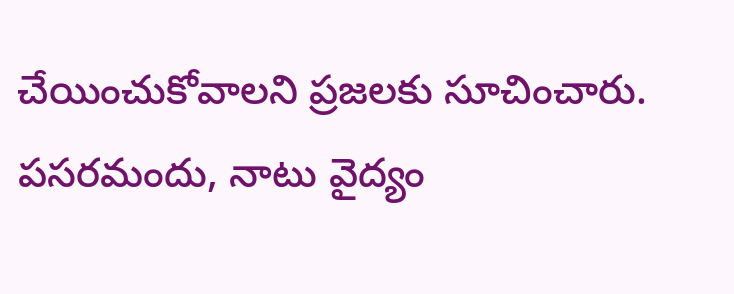చేయించుకోవాలని ప్రజలకు సూచించారు. పసరమందు, నాటు వైద్యం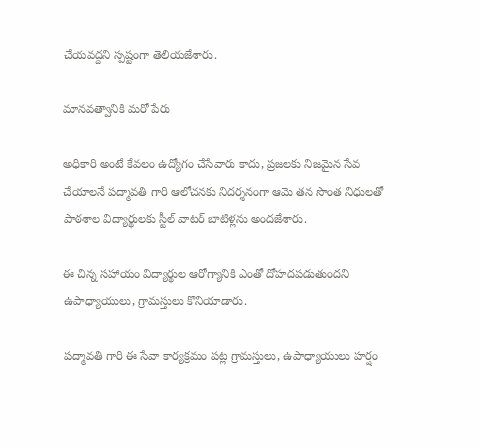చేయవద్దని స్పష్టంగా తెలియజేశారు.

మానవత్వానికి మరో పేరు

అధికారి అంటే కేవలం ఉద్యోగం చేసేవారు కాదు, ప్రజలకు నిజమైన సేవ చేయాలనే పద్మావతి గారి ఆలోచనకు నిదర్శనంగా ఆమె తన సొంత నిధులతో పాఠశాల విద్యార్థులకు స్టీల్ వాటర్ బాటిళ్లను అందజేశారు.

ఈ చిన్న సహాయం విద్యార్థుల ఆరోగ్యానికి ఎంతో దోహదపడుతుందని ఉపాధ్యాయులు, గ్రామస్తులు కొనియాడారు.

పద్మావతి గారి ఈ సేవా కార్యక్రమం పట్ల గ్రామస్తులు, ఉపాధ్యాయులు హర్షం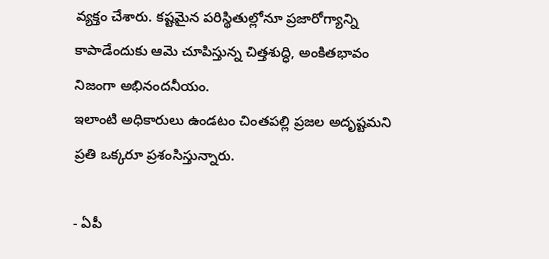వ్యక్తం చేశారు. కష్టమైన పరిస్థితుల్లోనూ ప్రజారోగ్యాన్ని కాపాడేందుకు ఆమె చూపిస్తున్న చిత్తశుద్ధి, అంకితభావం నిజంగా అభినందనీయం.
ఇలాంటి అధికారులు ఉండటం చింతపల్లి ప్రజల అదృష్టమని ప్రతి ఒక్కరూ ప్రశంసిస్తున్నారు.

- ఏపీ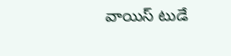వాయిస్ టుడే